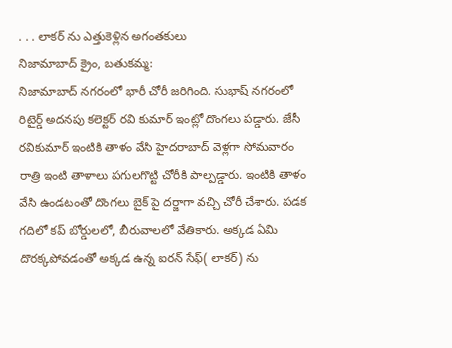. . . లాకర్ ను ఎత్తుకెళ్లిన అగంతకులు
నిజామాబాద్ క్రైం, బతుకమ్మ:
నిజామాబాద్ నగరంలో భారీ చోరీ జరిగింది. సుభాష్ నగరంలో రిటైర్డ్ అదనపు కలెక్టర్ రవి కుమార్ ఇంట్లో దొంగలు పడ్డారు. జేసీ రవికుమార్ ఇంటికి తాళం వేసి హైదరాబాద్ వెళ్లగా సోమవారం రాత్రి ఇంటి తాళాలు పగులగొట్టి చోరీకి పాల్పడ్డారు. ఇంటికి తాళం వేసి ఉండటంతో దొంగలు బైక్ పై దర్జాగా వచ్చి చోరీ చేశారు. పడక గదిలో కప్ బోర్డులలో, బీరువాలలో వేతికారు. అక్కడ ఏమి దొరక్కపోవడంతో అక్కడ ఉన్న ఐరన్ సేఫ్( లాకర్) ను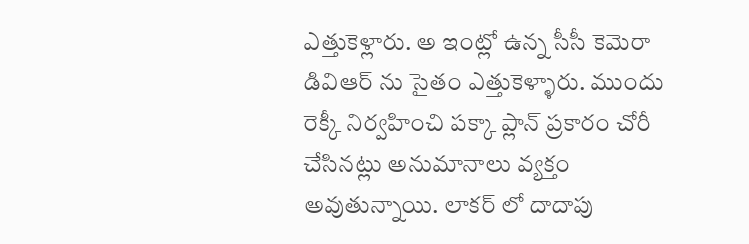ఎత్తుకెళ్లారు. అ ఇంట్లో ఉన్న సీసీ కెమెరా డివిఆర్ ను సైతం ఎత్తుకెళ్ళారు. ముందు రెక్కీ నిర్వహించి పక్కా ప్లాన్ ప్రకారం చోరీ చేసినట్లు అనుమానాలు వ్యక్తం అవుతున్నాయి. లాకర్ లో దాదాపు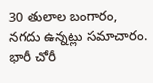30 తులాల బంగారం, నగదు ఉన్నట్లు సమాచారం. భారీ చోరీ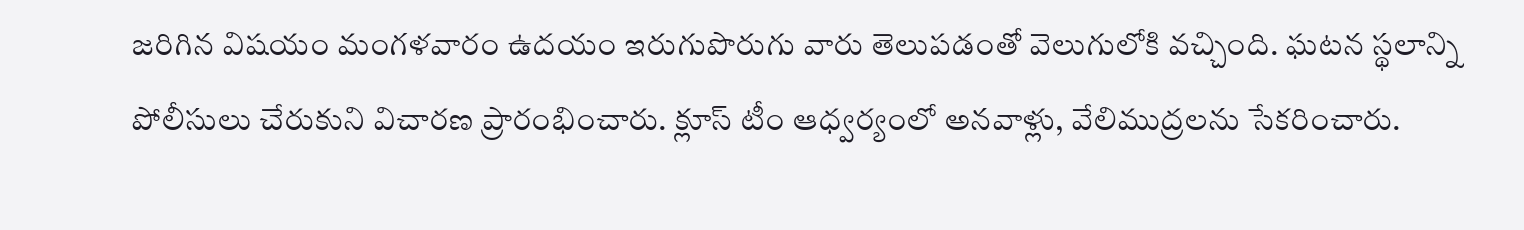జరిగిన విషయం మంగళవారం ఉదయం ఇరుగుపొరుగు వారు తెలుపడంతో వెలుగులోకి వచ్చింది. ఘటన స్థలాన్ని పోలీసులు చేరుకుని విచారణ ప్రారంభించారు. క్లూస్ టీం ఆధ్వర్యంలో అనవాళ్లు, వేలిముద్రలను సేకరించారు.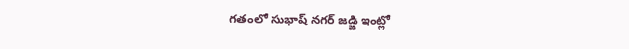గతంలో సుభాష్ నగర్ జడ్జి ఇంట్లో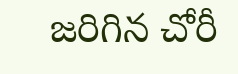జరిగిన చోరీ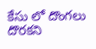కేసు లో దొంగలు దొరకని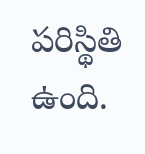పరిస్థితి ఉంది.